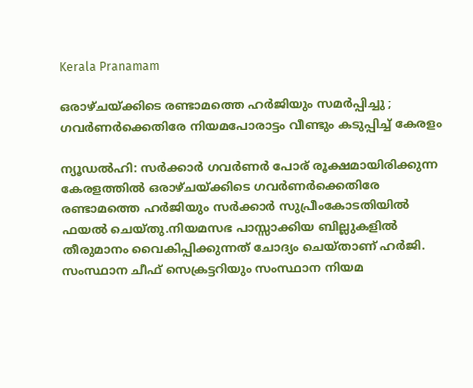Kerala Pranamam

ഒരാഴ്ചയ്ക്കിടെ രണ്ടാമത്തെ ഹര്‍ജിയും സമര്‍പ്പിച്ചു ; ഗവര്‍ണര്‍ക്കെതിരേ നിയമപോരാട്ടം വീണ്ടും കടുപ്പിച്ച് കേരളം

ന്യൂഡല്‍ഹി: സര്‍ക്കാര്‍ ഗവര്‍ണര്‍ പോര് രൂക്ഷമായിരിക്കുന്ന കേരളത്തില്‍ ഒരാഴ്ചയ്ക്കിടെ ഗവര്‍ണര്‍ക്കെതിരേ രണ്ടാമത്തെ ഹര്‍ജിയും സര്‍ക്കാര്‍ സുപ്രീംകോടതിയില്‍ ഫയല്‍ ചെയ്തു.നിയമസഭ പാസ്സാക്കിയ ബില്ലുകളില്‍ തീരുമാനം വൈകിപ്പിക്കുന്നത് ചോദ്യം ചെയ്താണ് ഹര്‍ജി. സംസ്ഥാന ചീഫ് സെക്രട്ടറിയും സംസ്ഥാന നിയമ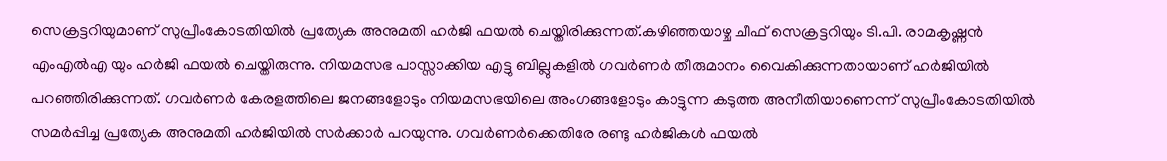സെക്രട്ടറിയുമാണ് സുപ്രീംകോടതിയില്‍ പ്രത്യേക അനുമതി ഹര്‍ജി ഫയല്‍ ചെയ്തിരിക്കുന്നത്.കഴിഞ്ഞയാഴ്ച ചീഫ് സെക്രട്ടറിയും ടി.പി. രാമകൃഷ്ണന്‍ എംഎല്‍എ യും ഹര്‍ജി ഫയല്‍ ചെയ്തിരുന്നു. നിയമസഭ പാസ്സാക്കിയ എട്ടു ബില്ലുകളില്‍ ഗവര്‍ണര്‍ തീരുമാനം വൈകിക്കുന്നതായാണ് ഹര്‍ജിയില്‍ പറഞ്ഞിരിക്കുന്നത്. ഗവര്‍ണര്‍ കേരളത്തിലെ ജനങ്ങളോടും നിയമസഭയിലെ അംഗങ്ങളോടും കാട്ടുന്ന കടുത്ത അനീതിയാണെന്ന് സുപ്രീംകോടതിയില്‍ സമര്‍പ്പിച്ച പ്രത്യേക അനുമതി ഹര്‍ജിയില്‍ സര്‍ക്കാര്‍ പറയുന്നു. ഗവര്‍ണര്‍ക്കെതിരേ രണ്ടു ഹര്‍ജികള്‍ ഫയല്‍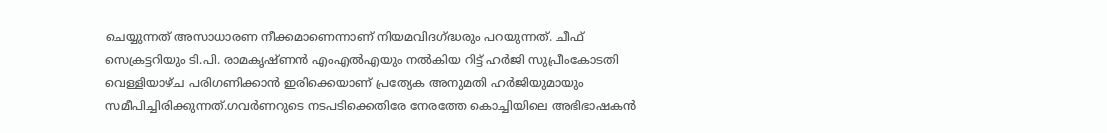ചെയ്യുന്നത് അസാധാരണ നീക്കമാണെന്നാണ് നിയമവിദഗ്ദ്ധരും പറയുന്നത്. ചീഫ് സെക്രട്ടറിയും ടി.പി. രാമകൃഷ്ണന്‍ എംഎല്‍എയും നല്‍കിയ റിട്ട് ഹര്‍ജി സുപ്രീംകോടതി വെള്ളിയാഴ്ച പരിഗണിക്കാന്‍ ഇരിക്കെയാണ് പ്രത്യേക അനുമതി ഹര്‍ജിയുമായും സമീപിച്ചിരിക്കുന്നത്.ഗവര്‍ണറുടെ നടപടിക്കെതിരേ നേരത്തേ കൊച്ചിയിലെ അഭിഭാഷകന്‍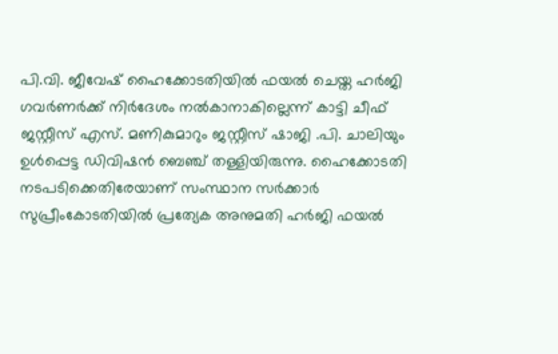പി.വി. ജീവേഷ് ഹൈക്കോടതിയില്‍ ഫയല്‍ ചെയ്ത ഹര്‍ജി ഗവര്‍ണര്‍ക്ക് നിര്‍ദേശം നല്‍കാനാകില്ലെന്ന് കാട്ടി ചീഫ് ജസ്റ്റീസ് എസ്. മണികുമാറും ജസ്റ്റീസ് ഷാജി .പി. ചാലിയും ഉള്‍പ്പെട്ട ഡിവിഷന്‍ ബെഞ്ച് തള്ളിയിരുന്നു. ഹൈക്കോടതി നടപടിക്കെതിരേയാണ് സംസ്ഥാന സര്‍ക്കാര്‍ സുപ്രീംകോടതിയില്‍ പ്രത്യേക അനുമതി ഹര്‍ജി ഫയല്‍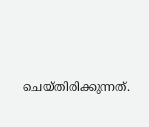ചെയ്തിരിക്കുന്നത്.